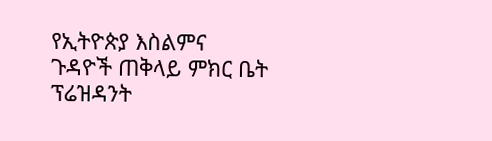የኢትዮጵያ እስልምና ጉዳዮች ጠቅላይ ምክር ቤት ፕሬዝዳንት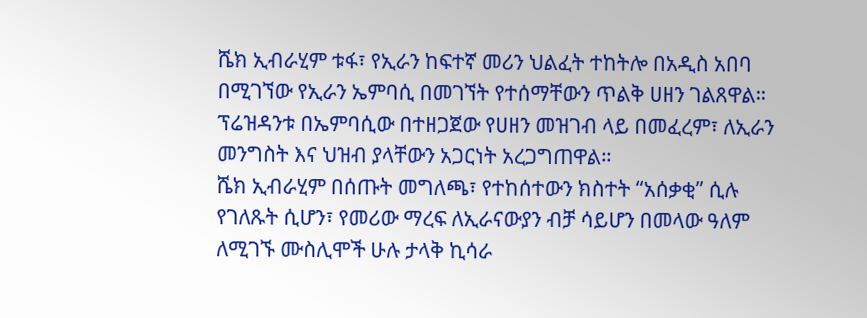ሼክ ኢብራሂም ቱፋ፣ የኢራን ከፍተኛ መሪን ህልፈት ተከትሎ በአዲስ አበባ በሚገኘው የኢራን ኤምባሲ በመገኘት የተሰማቸውን ጥልቅ ሀዘን ገልጸዋል።
ፕሬዝዳንቱ በኤምባሲው በተዘጋጀው የሀዘን መዝገብ ላይ በመፈረም፣ ለኢራን መንግስት እና ህዝብ ያላቸውን አጋርነት አረጋግጠዋል።
ሼክ ኢብራሂም በሰጡት መግለጫ፣ የተከሰተውን ክስተት “አሰቃቂ” ሲሉ የገለጹት ሲሆን፣ የመሪው ማረፍ ለኢራናውያን ብቻ ሳይሆን በመላው ዓለም ለሚገኙ ሙስሊሞች ሁሉ ታላቅ ኪሳራ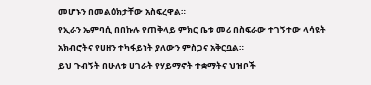መሆኑን በመልዕክታቸው አስፍረዋል።
የኢራን ኤምባሲ በበኩሉ የጠቅላይ ምክር ቤቱ መሪ በስፍራው ተገኝተው ላሳዩት አክብሮትና የሀዘን ተካፋይነት ያለውን ምስጋና አቅርቧል።
ይህ ጉብኝት በሁለቱ ሀገራት የሃይማኖት ተቋማትና ህዝቦች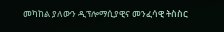መካከል ያለውን ዲፕሎማሲያዊና መንፈሳዊ ትስስር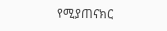የሚያጠናክር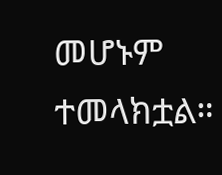መሆኑም ተመላክቷል።